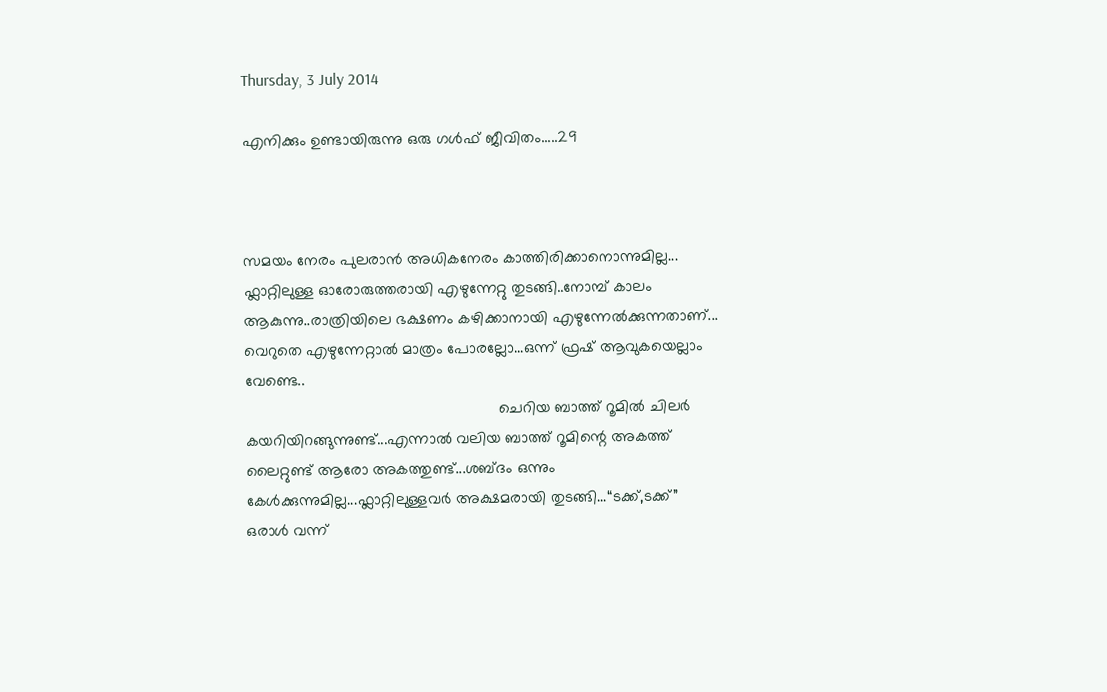Thursday, 3 July 2014

എനിക്കും ഉണ്ടായിരുന്നു ഒരു ഗള്‍ഫ് ജീ‍വിതം.....29



സമയം നേരം പുലരാന്‍ അധികനേരം കാത്തിരിക്കാനൊന്നുമില്ല...
ഫ്ലാറ്റിലുള്ള ഓരോരുത്തരായി എഴുന്നേറ്റു തുടങ്ങി..നോമ്പ് കാ‍ലം ആകുന്നു..രാത്രിയിലെ ഭക്ഷണം കഴിക്കാനായി എഴുന്നേല്‍ക്കുന്നതാണ്...
വെറുതെ എഴുന്നേറ്റാല്‍ മാത്രം പോരല്ലോ...ഒന്ന് ഫ്രഷ് ആവുകയെല്ലാം വേണ്ടെ..
                                                          ചെറിയ ബാത്ത് റൂമില്‍ ചിലര്‍ കയറിയിറങ്ങുന്നുണ്ട്...എന്നാല്‍ വലിയ ബാത്ത് റൂമിന്റെ അകത്ത് ലൈറ്റുണ്ട് ആരോ അകത്തുണ്ട്...ശബ്ദം ഒന്നും കേള്‍ക്കുന്നുമില്ല...ഫ്ലാറ്റിലുള്ളവര്‍ അക്ഷമരായി തുടങ്ങി...“ടക്ക്,ടക്ക്” ഒരാള്‍ വന്ന്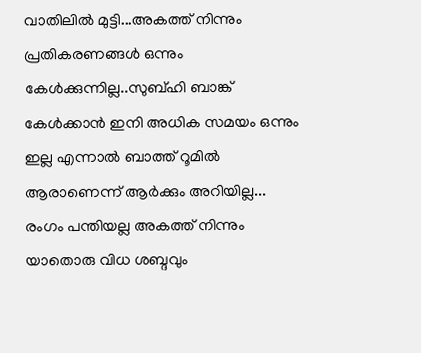വാതിലില്‍ മുട്ടി...അകത്ത് നിന്നും പ്രതികരണങ്ങള്‍ ഒന്നും കേള്‍ക്കുന്നില്ല..സുബ്ഹി ബാങ്ക് കേള്‍ക്കാന്‍ ഇനി അധിക സമയം ഒന്നും ഇല്ല എന്നാല്‍ ബാത്ത് റൂമില്‍ ആരാണെന്ന് ആര്‍ക്കും അറിയില്ല...
രംഗം പന്തിയല്ല അകത്ത് നിന്നും യാതൊരു വിധ ശബ്ദവും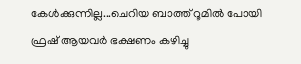കേള്‍ക്കുന്നില്ല...ചെറിയ ബാത്ത് റൂമില്‍ പോയി ഫ്രഷ് ആയവര്‍ ഭക്ഷണം കഴിച്ചു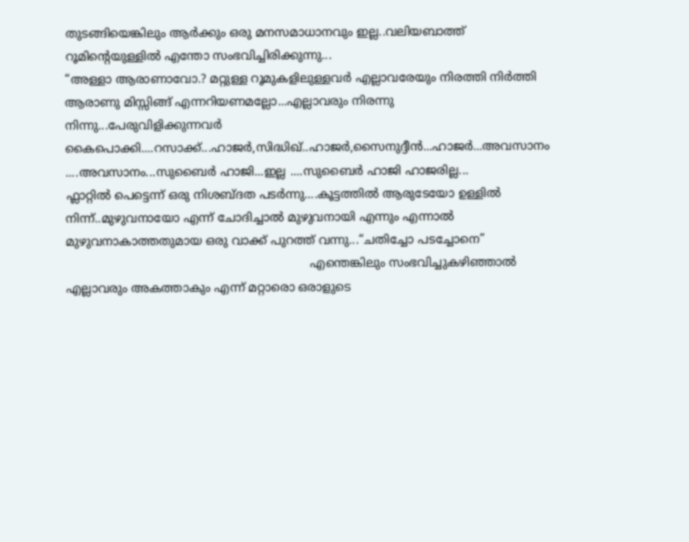തുടങ്ങിയെങ്കിലും ആര്‍ക്കും ഒരു മനസമാധാനവും ഇല്ല..വലിയബാത്ത് റൂമിന്‍റെയുള്ളില്‍ എന്തോ സംഭവിച്ചിരിക്കുന്നു...
“അള്ളാ ആരാണാവോ.? മറ്റുള്ള റൂമുകളിലുള്ളവര്‍ എല്ലാവരേയും നിരത്തി നിര്‍ത്തി ആരാണു മിസ്സിങ്ങ് എന്നറിയണമല്ലോ...എല്ലാവരും നിരന്നു നിന്നു...പേരുവിളിക്കുന്നവര്‍ കൈപൊക്കി....റസാക്ക്...ഹാജര്‍,സിദ്ധിഖ്..ഹാജര്‍,സൈനുദ്ദീന്‍...ഹാജര്‍...അവസാനം ....അവസാനം...സുബൈര്‍ ഹാജി...ഇല്ല ....സുബൈര്‍ ഹാജി ഹാജരില്ല...
ഫ്ലാറ്റില്‍ പെട്ടെന്ന് ഒരു നിശബ്ദത പടര്‍ന്നു....കൂട്ടത്തില്‍ ആരുടേയോ ഉള്ളില്‍ നിന്ന്..മുഴുവനായോ എന്ന് ചോദിച്ചാല്‍ മുഴുവനായി എന്നും എന്നാല്‍ മുഴുവനാകാത്തതുമായ ഒരു വാക്ക് പുറത്ത് വന്നു...“ചതിച്ചോ പടച്ചോനെ”
                                                                  എന്തെങ്കിലും സംഭവിച്ചുകഴിഞ്ഞാല്‍ എല്ലാവരും അകത്താകും എന്ന് മറ്റാരൊ ഒരാളുടെ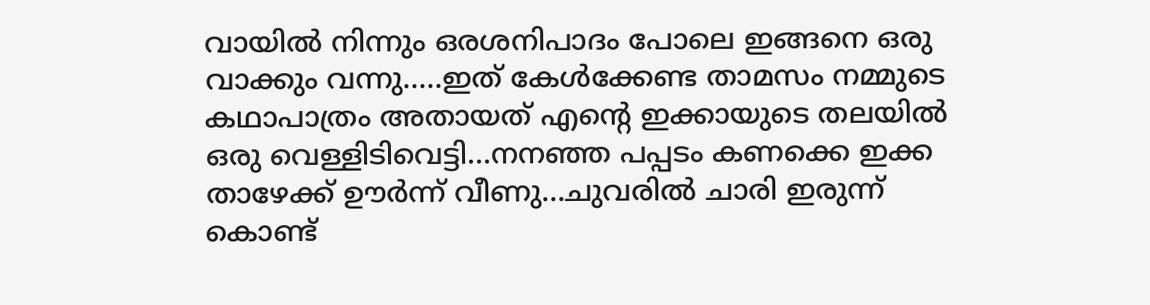വായില്‍ നിന്നും ഒരശനിപാദം പോലെ ഇങ്ങനെ ഒരു വാക്കും വന്നു.....ഇത് കേള്‍ക്കേണ്ട താമസം നമ്മുടെ കഥാപാത്രം അതായത് എന്‍റെ ഇക്കായുടെ തലയില്‍ ഒരു വെള്ളിടിവെട്ടി...നനഞ്ഞ പപ്പടം കണക്കെ ഇക്ക താഴേക്ക് ഊര്‍ന്ന് വീണു...ചുവരില്‍ ചാരി ഇരുന്ന് കൊണ്ട്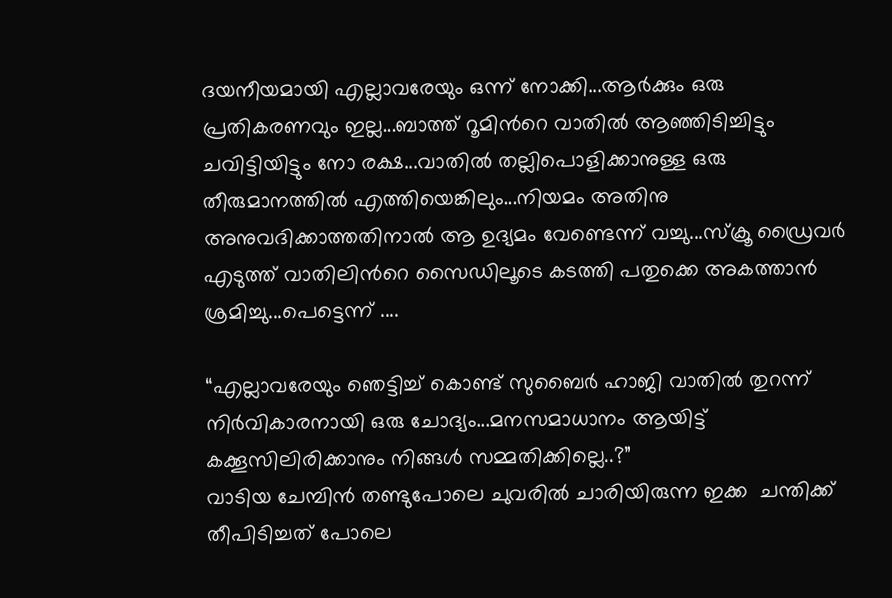ദയനീയമായി എല്ലാവരേയും ഒന്ന് നോക്കി...ആര്‍ക്കും ഒരു പ്രതികരണവും ഇല്ല...ബാത്ത് റൂമിന്‍റെ വാതില്‍ ആഞ്ഞിടിച്ചിട്ടും ചവിട്ടിയിട്ടും നോ രക്ഷ...വാതില്‍ തല്ലിപൊളിക്കാനുള്ള ഒരു തീരുമാനത്തില്‍ എത്തിയെങ്കിലും...നിയമം അതിനു അനുവദിക്കാത്തതിനാല്‍ ആ ഉദ്യമം വേണ്ടെന്ന് വച്ചു...സ്ക്രൂ ഡ്രൈവര്‍ എടുത്ത് വാതിലിന്‍റെ സൈഡിലൂടെ കടത്തി പതുക്കെ അകത്താന്‍ ശ്രമിച്ചു...പെട്ടെന്ന് ....

“എല്ലാവരേയും ഞെട്ടിച്ച് കൊണ്ട് സുബൈര്‍ ഹാജി വാതില്‍ തുറന്ന് നിര്‍വികാരനായി ഒരു ചോദ്യം...മനസമാധാനം ആയിട്ട് കക്കൂസിലിരിക്കാനും നിങ്ങള്‍ സമ്മതിക്കില്ലെ..?”
വാടിയ ചേമ്പിന്‍ തണ്ടുപോലെ ചുവരില്‍ ചാരിയിരുന്ന ഇക്ക  ചന്തിക്ക് തീപിടിച്ചത് പോലെ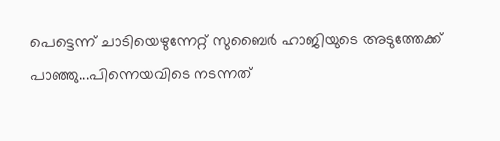പെട്ടെന്ന് ചാടിയെഴുന്നേറ്റ് സുബൈര്‍ ഹാജിയുടെ അടുത്തേക്ക് പാഞ്ഞു...പിന്നെയവിടെ നടന്നത്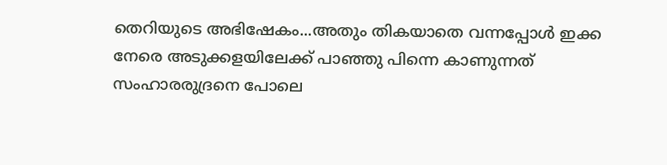തെറിയുടെ അഭിഷേകം...അതും തികയാതെ വന്നപ്പോള്‍ ഇക്ക നേരെ അടുക്കളയിലേക്ക് പാഞ്ഞു പിന്നെ കാണുന്നത് സംഹാരരുദ്രനെ പോലെ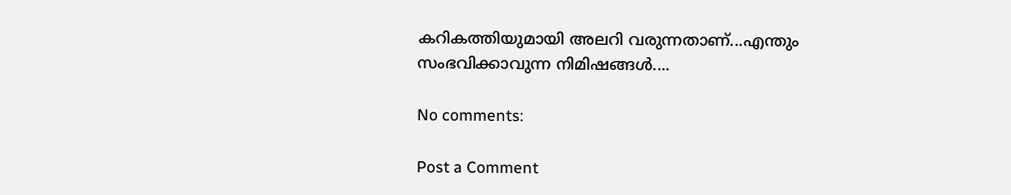കറികത്തിയുമായി അലറി വരുന്നതാണ്...എന്തും സംഭവിക്കാവുന്ന നിമിഷങ്ങള്‍....

No comments:

Post a Comment